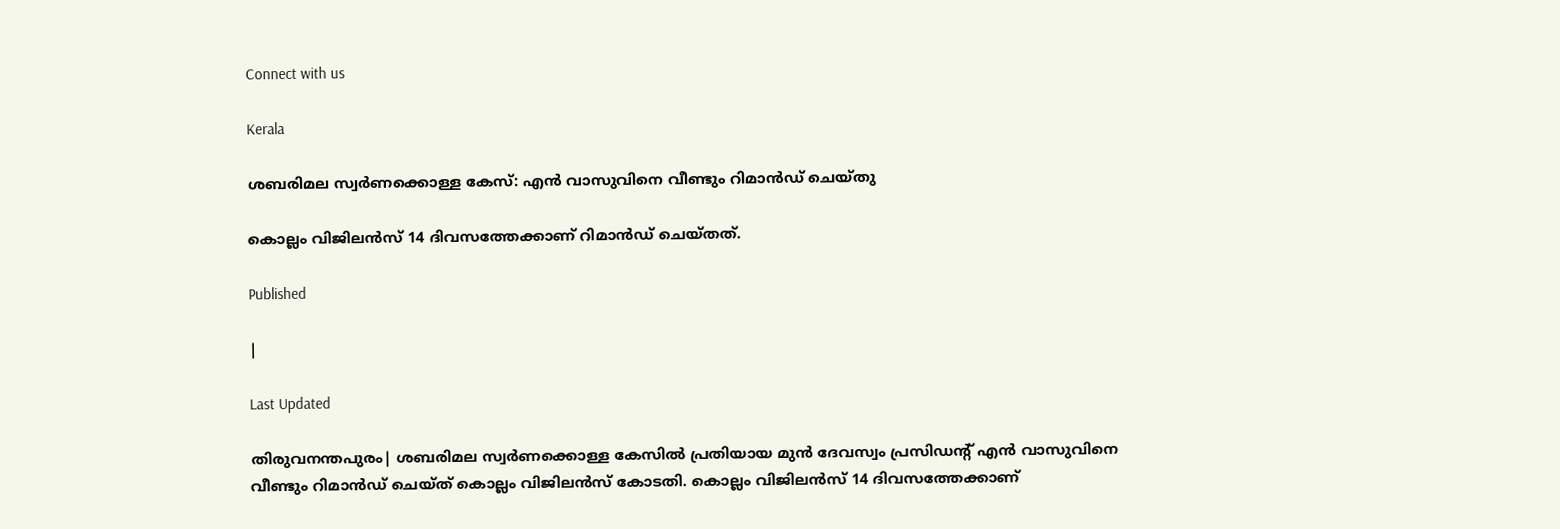Connect with us

Kerala

ശബരിമല സ്വര്‍ണക്കൊള്ള കേസ്: എന്‍ വാസുവിനെ വീണ്ടും റിമാന്‍ഡ് ചെയ്തു

കൊല്ലം വിജിലന്‍സ് 14 ദിവസത്തേക്കാണ് റിമാന്‍ഡ് ചെയ്തത്.

Published

|

Last Updated

തിരുവനന്തപുരം| ശബരിമല സ്വര്‍ണക്കൊള്ള കേസില്‍ പ്രതിയായ മുന്‍ ദേവസ്വം പ്രസിഡന്റ് എന്‍ വാസുവിനെ വീണ്ടും റിമാന്‍ഡ് ചെയ്ത് കൊല്ലം വിജിലന്‍സ് കോടതി. കൊല്ലം വിജിലന്‍സ് 14 ദിവസത്തേക്കാണ്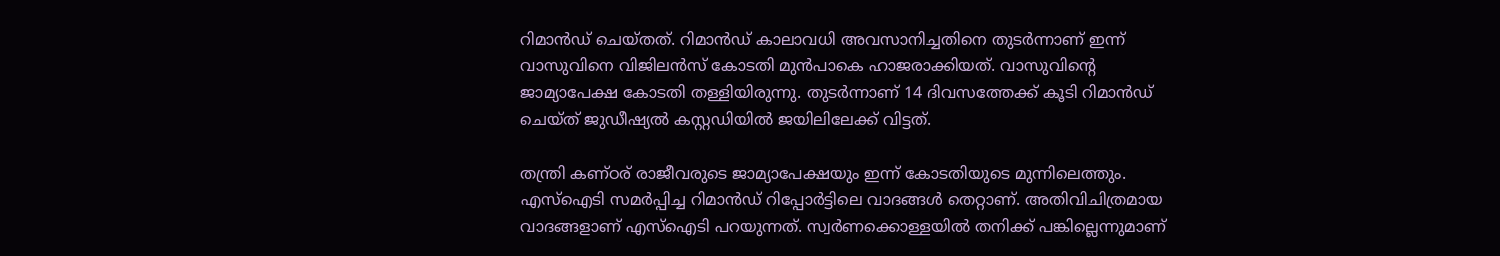റിമാന്‍ഡ് ചെയ്തത്. റിമാന്‍ഡ് കാലാവധി അവസാനിച്ചതിനെ തുടര്‍ന്നാണ് ഇന്ന് വാസുവിനെ വിജിലന്‍സ് കോടതി മുന്‍പാകെ ഹാജരാക്കിയത്. വാസുവിന്റെ ജാമ്യാപേക്ഷ കോടതി തള്ളിയിരുന്നു. തുടര്‍ന്നാണ് 14 ദിവസത്തേക്ക് കൂടി റിമാന്‍ഡ് ചെയ്ത് ജുഡീഷ്യല്‍ കസ്റ്റഡിയില്‍ ജയിലിലേക്ക് വിട്ടത്.

തന്ത്രി കണ്ഠര് രാജീവരുടെ ജാമ്യാപേക്ഷയും ഇന്ന് കോടതിയുടെ മുന്നിലെത്തും. എസ്‌ഐടി സമര്‍പ്പിച്ച റിമാന്‍ഡ് റിപ്പോര്‍ട്ടിലെ വാദങ്ങള്‍ തെറ്റാണ്. അതിവിചിത്രമായ വാദങ്ങളാണ് എസ്‌ഐടി പറയുന്നത്. സ്വര്‍ണക്കൊള്ളയില്‍ തനിക്ക് പങ്കില്ലെന്നുമാണ്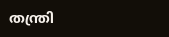തന്ത്രി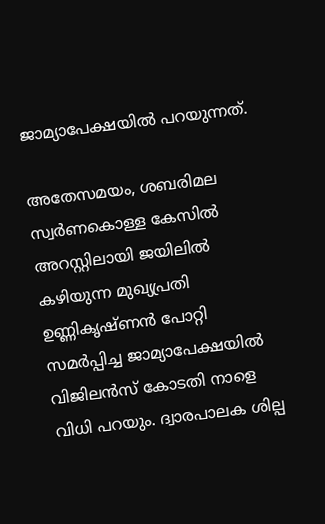ജാമ്യാപേക്ഷയില്‍ പറയുന്നത്.

അതേസമയം, ശബരിമല സ്വര്‍ണകൊള്ള കേസില്‍ അറസ്റ്റിലായി ജയിലില്‍ കഴിയുന്ന മുഖ്യപ്രതി ഉണ്ണികൃഷ്ണന്‍ പോറ്റി സമര്‍പ്പിച്ച ജാമ്യാപേക്ഷയില്‍ വിജിലന്‍സ് കോടതി നാളെ വിധി പറയും. ദ്വാരപാലക ശില്പ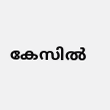കേസില്‍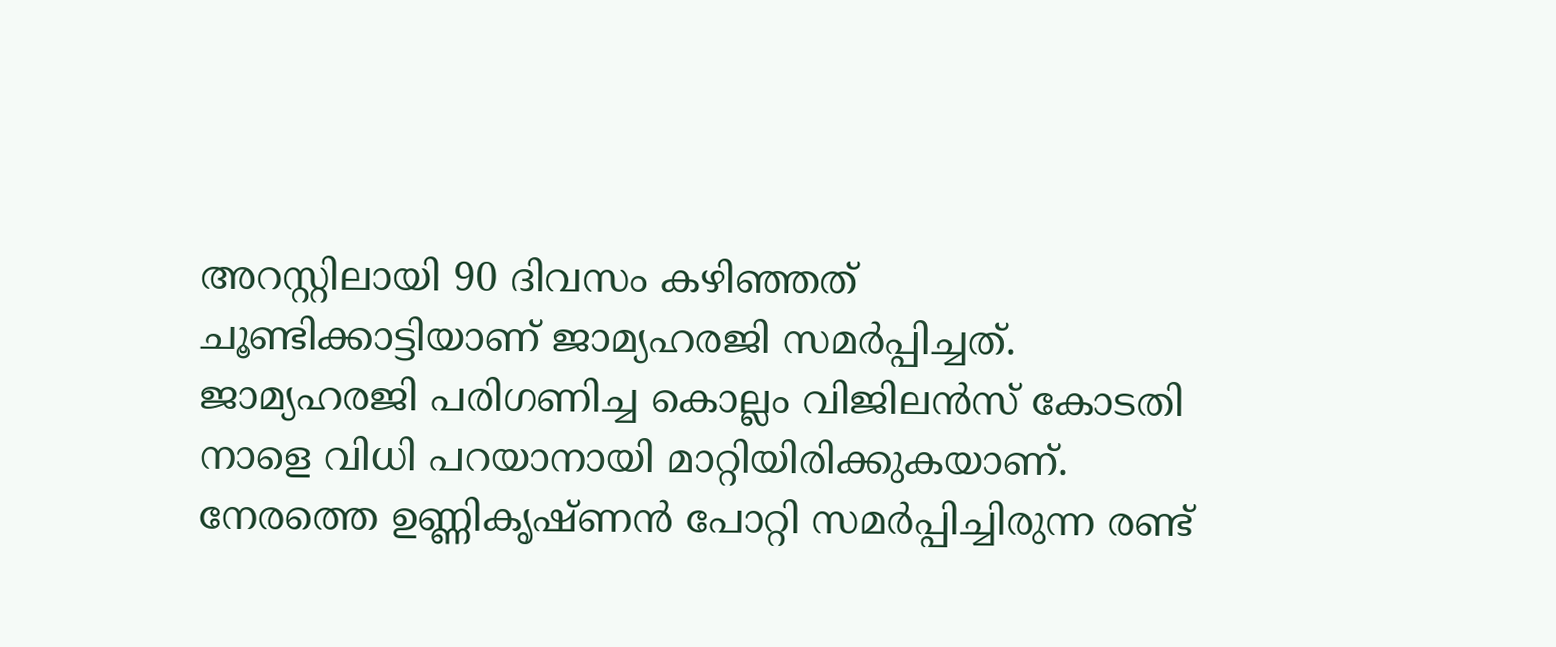അറസ്റ്റിലായി 90 ദിവസം കഴിഞ്ഞത് ചൂണ്ടിക്കാട്ടിയാണ് ജാമ്യഹരജി സമര്‍പ്പിച്ചത്. ജാമ്യഹരജി പരിഗണിച്ച കൊല്ലം വിജിലന്‍സ് കോടതി നാളെ വിധി പറയാനായി മാറ്റിയിരിക്കുകയാണ്. നേരത്തെ ഉണ്ണികൃഷ്ണന്‍ പോറ്റി സമര്‍പ്പിച്ചിരുന്ന രണ്ട്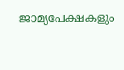ജാമ്യപേക്ഷകളും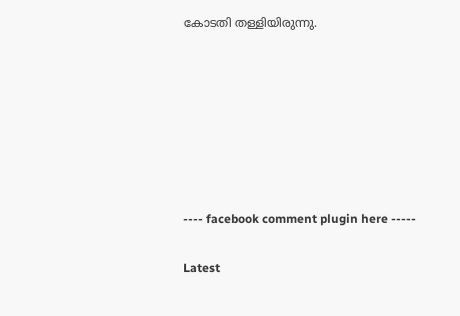കോടതി തള്ളിയിരുന്നു.







---- facebook comment plugin here -----

Latest